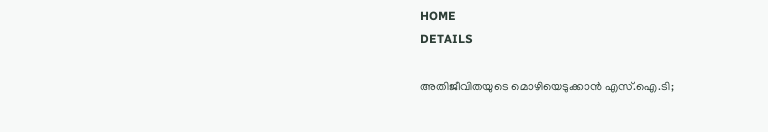HOME
DETAILS

അതിജീവിതയുടെ മൊഴിയെടുക്കാന്‍ എസ്.ഐ.ടി;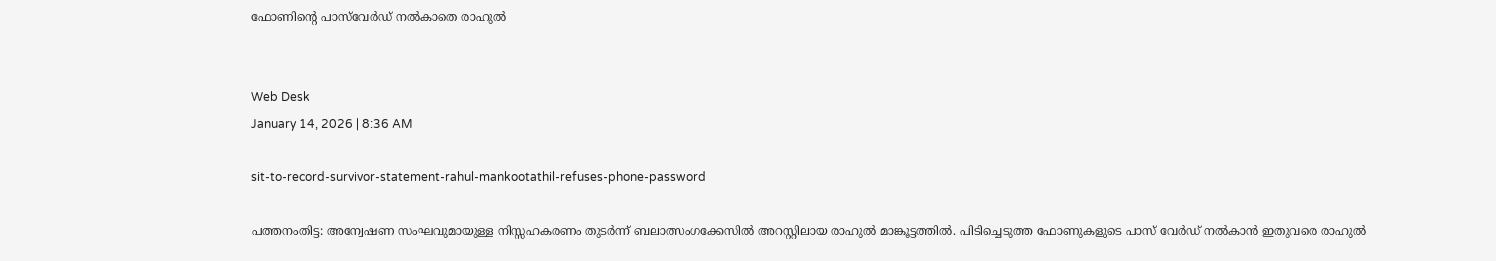ഫോണിന്റെ പാസ്‌വേര്‍ഡ് നല്‍കാതെ രാഹുല്‍


Web Desk
January 14, 2026 | 8:36 AM

sit-to-record-survivor-statement-rahul-mankootathil-refuses-phone-password

പത്തനംതിട്ട: അന്വേഷണ സംഘവുമായുള്ള നിസ്സഹകരണം തുടര്‍ന്ന് ബലാത്സംഗക്കേസില്‍ അറസ്റ്റിലായ രാഹുല്‍ മാങ്കൂട്ടത്തില്‍. പിടിച്ചെടുത്ത ഫോണുകളുടെ പാസ് വേര്‍ഡ് നല്‍കാന്‍ ഇതുവരെ രാഹുല്‍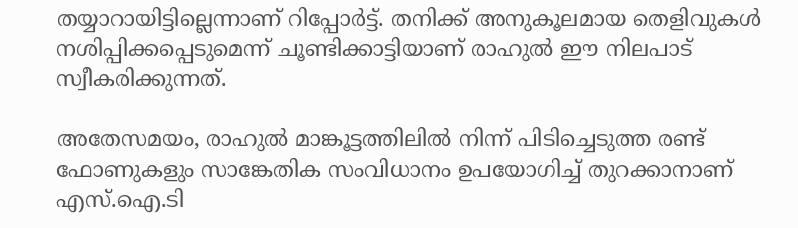തയ്യാറായിട്ടില്ലെന്നാണ് റിപ്പോര്‍ട്ട്. തനിക്ക് അനുകൂലമായ തെളിവുകള്‍ നശിപ്പിക്കപ്പെടുമെന്ന് ചൂണ്ടിക്കാട്ടിയാണ് രാഹുല്‍ ഈ നിലപാട് സ്വീകരിക്കുന്നത്.

അതേസമയം, രാഹുല്‍ മാങ്കൂട്ടത്തിലില്‍ നിന്ന് പിടിച്ചെടുത്ത രണ്ട് ഫോണുകളും സാങ്കേതിക സംവിധാനം ഉപയോഗിച്ച് തുറക്കാനാണ് എസ്.ഐ.ടി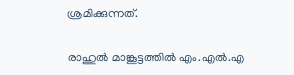ശ്രമിക്കുന്നത്.

രാഹുല്‍ മാങ്കൂട്ടത്തില്‍ എം.എല്‍.എ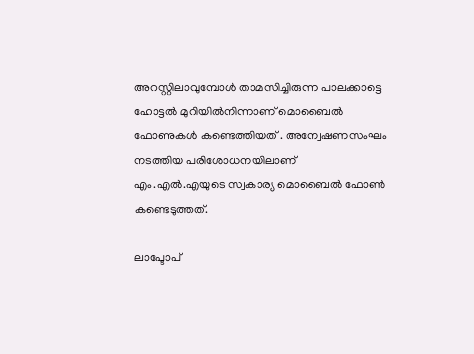അറസ്റ്റിലാവുമ്പോള്‍ താമസിച്ചിരുന്ന പാലക്കാട്ടെ ഹോട്ടല്‍ മുറിയില്‍നിന്നാണ് മൊബൈല്‍ ഫോണുകള്‍ കണ്ടെത്തിയത് . അന്വേഷണസംഘം നടത്തിയ പരിശോധനയിലാണ് എം.എല്‍.എയുടെ സ്വകാര്യ മൊബൈല്‍ ഫോണ്‍ കണ്ടെടുത്തത്.

ലാപ്ടോപ്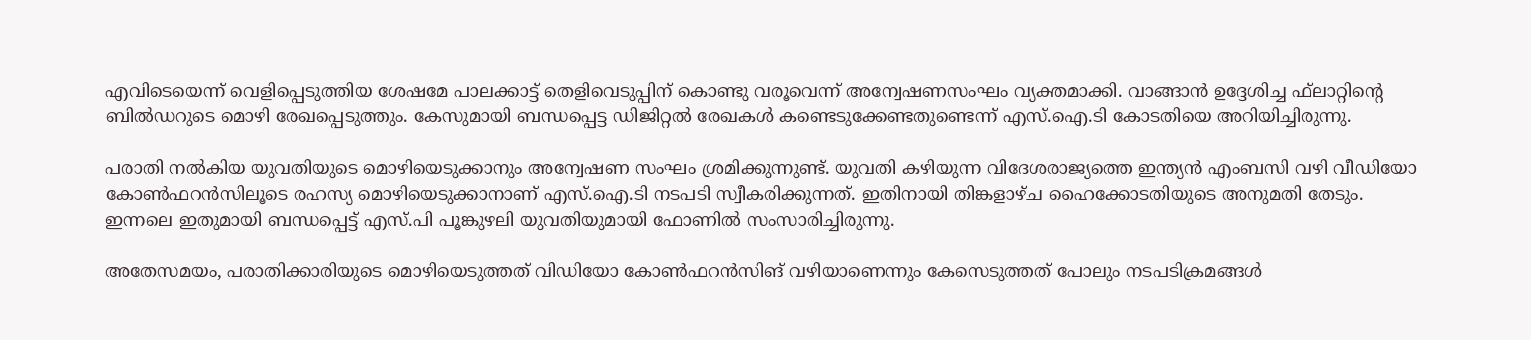എവിടെയെന്ന് വെളിപ്പെടുത്തിയ ശേഷമേ പാലക്കാട്ട് തെളിവെടുപ്പിന് കൊണ്ടു വരൂവെന്ന് അന്വേഷണസംഘം വ്യക്തമാക്കി. വാങ്ങാന്‍ ഉദ്ദേശിച്ച ഫ്‌ലാറ്റിന്റെ ബില്‍ഡറുടെ മൊഴി രേഖപ്പെടുത്തും. കേസുമായി ബന്ധപ്പെട്ട ഡിജിറ്റല്‍ രേഖകള്‍ കണ്ടെടുക്കേണ്ടതുണ്ടെന്ന് എസ്.ഐ.ടി കോടതിയെ അറിയിച്ചിരുന്നു.

പരാതി നല്‍കിയ യുവതിയുടെ മൊഴിയെടുക്കാനും അന്വേഷണ സംഘം ശ്രമിക്കുന്നുണ്ട്. യുവതി കഴിയുന്ന വിദേശരാജ്യത്തെ ഇന്ത്യന്‍ എംബസി വഴി വീഡിയോ കോണ്‍ഫറന്‍സിലൂടെ രഹസ്യ മൊഴിയെടുക്കാനാണ് എസ്.ഐ.ടി നടപടി സ്വീകരിക്കുന്നത്. ഇതിനായി തിങ്കളാഴ്ച ഹൈക്കോടതിയുടെ അനുമതി തേടും. ഇന്നലെ ഇതുമായി ബന്ധപ്പെട്ട് എസ്.പി പൂങ്കുഴലി യുവതിയുമായി ഫോണില്‍ സംസാരിച്ചിരുന്നു.

അതേസമയം, പരാതിക്കാരിയുടെ മൊഴിയെടുത്തത് വിഡിയോ കോണ്‍ഫറന്‍സിങ് വഴിയാണെന്നും കേസെടുത്തത് പോലും നടപടിക്രമങ്ങള്‍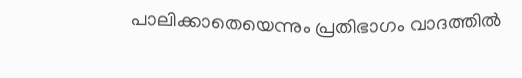പാലിക്കാതെയെന്നും പ്രതിഭാഗം വാദത്തില്‍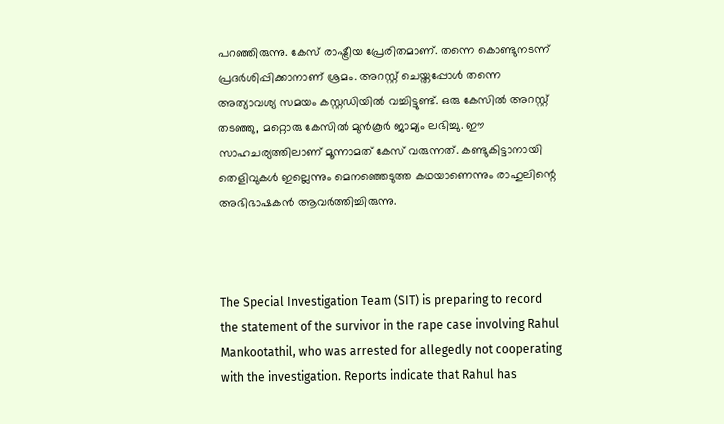പറഞ്ഞിരുന്നു. കേസ് രാഷ്ട്രീയ പ്രേരിതമാണ്. തന്നെ കൊണ്ടുനടന്ന് പ്രദര്‍ശിപ്പിക്കാനാണ് ശ്രമം. അറസ്റ്റ് ചെയ്തപ്പോള്‍ തന്നെ അത്യാവശ്യ സമയം കസ്റ്റഡിയില്‍ വച്ചിട്ടുണ്ട്. ഒരു കേസില്‍ അറസ്റ്റ് തടഞ്ഞു, മറ്റൊരു കേസില്‍ മുന്‍കൂര്‍ ജാമ്യം ലഭിച്ചു. ഈ സാഹചര്യത്തിലാണ് മൂന്നാമത് കേസ് വരുന്നത്. കണ്ടുകിട്ടാനായി തെളിവുകള്‍ ഇല്ലെന്നും മെനഞ്ഞെടുത്ത കഥയാണെന്നും രാഹുലിന്റെ അഭിഭാഷകന്‍ ആവര്‍ത്തിച്ചിരുന്നു.



The Special Investigation Team (SIT) is preparing to record the statement of the survivor in the rape case involving Rahul Mankootathil, who was arrested for allegedly not cooperating with the investigation. Reports indicate that Rahul has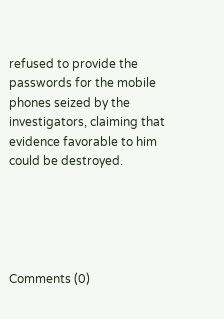refused to provide the passwords for the mobile phones seized by the investigators, claiming that evidence favorable to him could be destroyed.





Comments (0)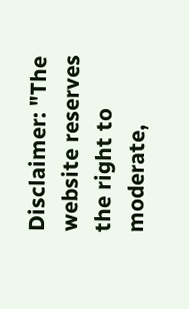Disclaimer: "The website reserves the right to moderate,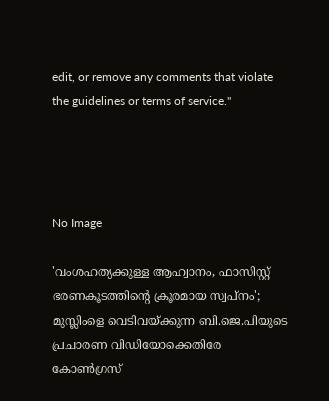edit, or remove any comments that violate the guidelines or terms of service."




No Image

'വംശഹത്യക്കുള്ള ആഹ്വാനം, ഫാസിസ്റ്റ് ഭരണകൂടത്തിന്റെ ക്രൂരമായ സ്വപ്‌നം'; മുസ്ലിംളെ വെടിവയ്ക്കുന്ന ബി.ജെ.പിയുടെ പ്രചാരണ വിഡിയോക്കെതിരേ കോണ്‍ഗ്രസ്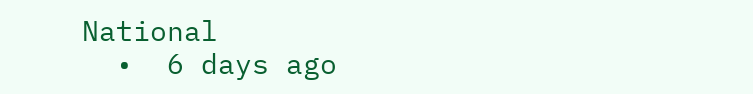National
  •  6 days ago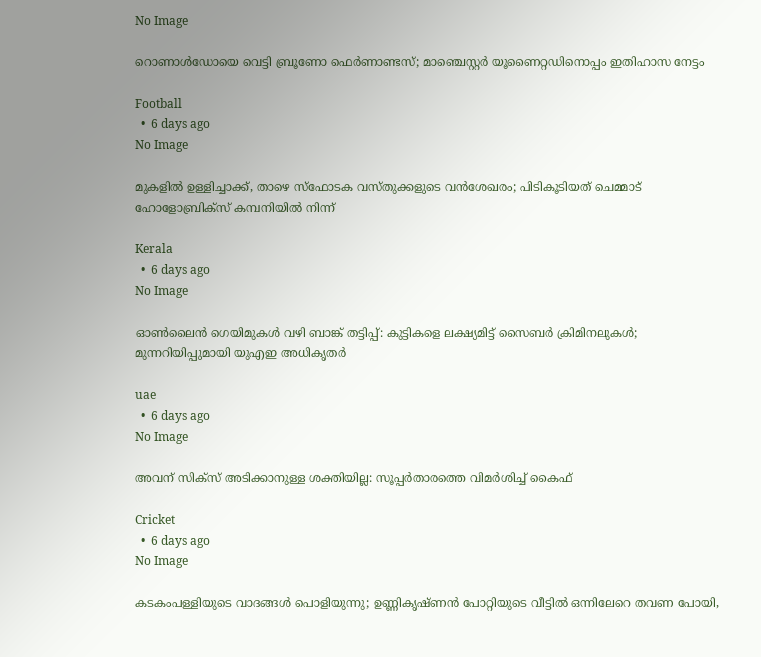No Image

റൊണാൾഡോയെ വെട്ടി ബ്രൂണോ ഫെർണാണ്ടസ്; മാഞ്ചെസ്റ്റർ യൂണൈറ്റഡിനൊപ്പം ഇതിഹാസ നേട്ടം

Football
  •  6 days ago
No Image

മുകളില്‍ ഉള്ളിച്ചാക്ക്, താഴെ സ്‌ഫോടക വസ്തുക്കളുടെ വന്‍ശേഖരം; പിടികൂടിയത് ചെമ്മാട് ഹോളോബ്രിക്‌സ് കമ്പനിയില്‍ നിന്ന്

Kerala
  •  6 days ago
No Image

ഓൺലൈൻ ഗെയിമുകൾ വഴി ബാങ്ക് തട്ടിപ്പ്: കുട്ടികളെ ലക്ഷ്യമിട്ട് സൈബർ ക്രിമിനലുകൾ; മുന്നറിയിപ്പുമായി യുഎഇ അധികൃതർ

uae
  •  6 days ago
No Image

അവന് സിക്സ് അടിക്കാനുള്ള ശക്തിയില്ല: സൂപ്പർതാരത്തെ വിമർശിച്ച് കൈഫ്

Cricket
  •  6 days ago
No Image

കടകംപള്ളിയുടെ വാദങ്ങള്‍ പൊളിയുന്നു; ഉണ്ണികൃഷ്ണന്‍ പോറ്റിയുടെ വീട്ടില്‍ ഒന്നിലേറെ തവണ പോയി,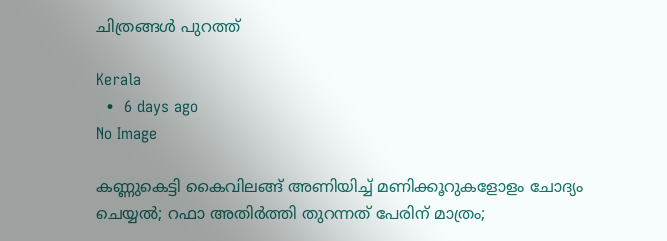ചിത്രങ്ങള്‍ പുറത്ത്

Kerala
  •  6 days ago
No Image

കണ്ണുകെട്ടി കൈവിലങ്ങ് അണിയിച്ച് മണിക്കൂറുകളോളം ചോദ്യം ചെയ്യല്‍; റഫാ അതിര്‍ത്തി തുറന്നത് പേരിന് മാത്രം;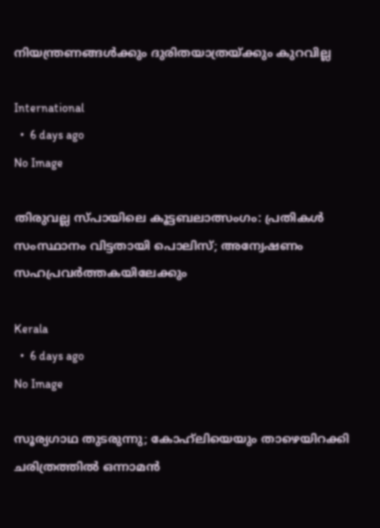നിയന്ത്രണങ്ങള്‍ക്കും ദുരിതയാത്രയ്ക്കും കുറവില്ല

International
  •  6 days ago
No Image

തിരുവല്ല സ്പായിലെ കൂട്ടബലാത്സംഗം: പ്രതികള്‍ സംസ്ഥാനം വിട്ടതായി പൊലിസ്; അന്വേഷണം സഹപ്രവര്‍ത്തകയിലേക്കും

Kerala
  •  6 days ago
No Image

സൂര്യഗാഥ തുടരുന്നു; കോഹ്‌ലിയെയും താഴെയിറക്കി ചരിത്രത്തിൽ ഒന്നാമൻ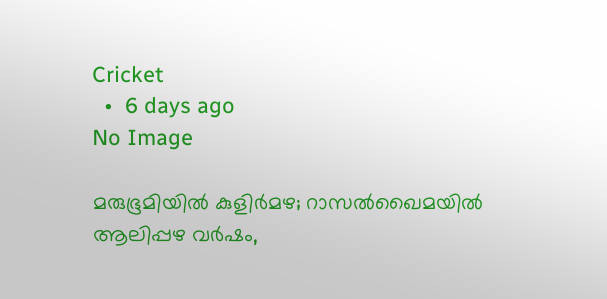Cricket
  •  6 days ago
No Image

മരുഭൂമിയിൽ കുളിർമഴ; റാസൽഖൈമയിൽ ആലിപ്പഴ വർഷം,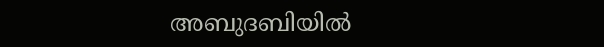അബുദബിയിൽ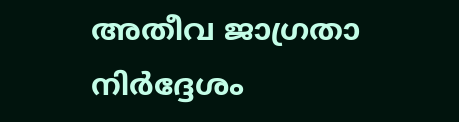അതീവ ജാഗ്രതാ നിർദ്ദേശം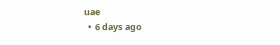uae
  •  6 days ago